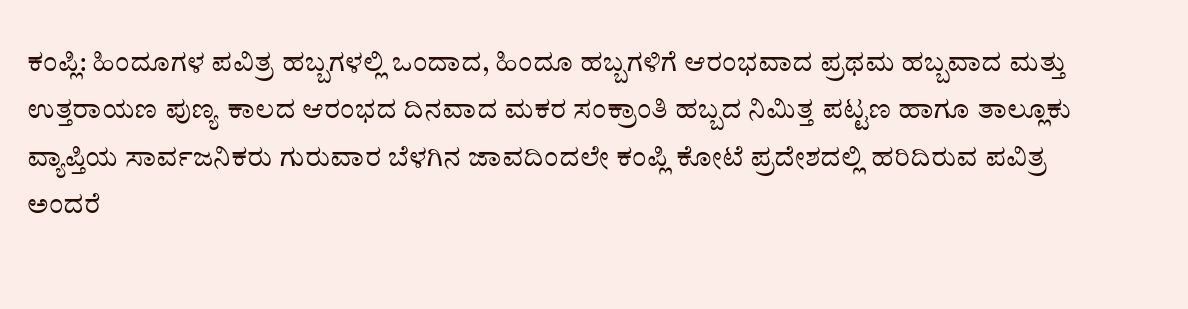ಕಂಪ್ಲಿ: ಹಿಂದೂಗಳ ಪವಿತ್ರ ಹಬ್ಬಗಳಲ್ಲಿ ಒಂದಾದ, ಹಿಂದೂ ಹಬ್ಬಗಳಿಗೆ ಆರಂಭವಾದ ಪ್ರಥಮ ಹಬ್ಬವಾದ ಮತ್ತು ಉತ್ತರಾಯಣ ಪುಣ್ಯ ಕಾಲದ ಆರಂಭದ ದಿನವಾದ ಮಕರ ಸಂಕ್ರಾಂತಿ ಹಬ್ಬದ ನಿಮಿತ್ತ ಪಟ್ಟಣ ಹಾಗೂ ತಾಲ್ಲೂಕು ವ್ಯಾಪ್ತಿಯ ಸಾರ್ವಜನಿಕರು ಗುರುವಾರ ಬೆಳಗಿನ ಜಾವದಿಂದಲೇ ಕಂಪ್ಲಿ ಕೋಟೆ ಪ್ರದೇಶದಲ್ಲಿ ಹರಿದಿರುವ ಪವಿತ್ರ ಅಂದರೆ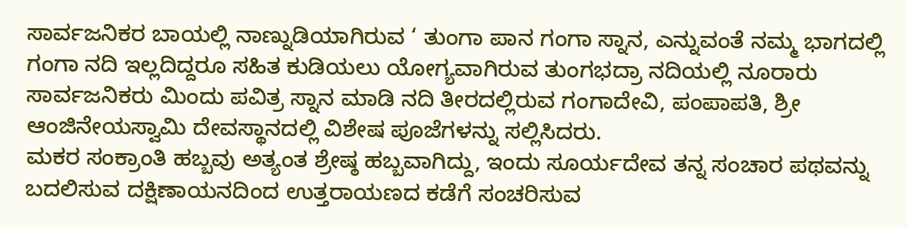ಸಾರ್ವಜನಿಕರ ಬಾಯಲ್ಲಿ ನಾಣ್ನುಡಿಯಾಗಿರುವ ‘ ತುಂಗಾ ಪಾನ ಗಂಗಾ ಸ್ನಾನ, ಎನ್ನುವಂತೆ ನಮ್ಮ ಭಾಗದಲ್ಲಿ ಗಂಗಾ ನದಿ ಇಲ್ಲದಿದ್ದರೂ ಸಹಿತ ಕುಡಿಯಲು ಯೋಗ್ಯವಾಗಿರುವ ತುಂಗಭದ್ರಾ ನದಿಯಲ್ಲಿ ನೂರಾರು ಸಾರ್ವಜನಿಕರು ಮಿಂದು ಪವಿತ್ರ ಸ್ನಾನ ಮಾಡಿ ನದಿ ತೀರದಲ್ಲಿರುವ ಗಂಗಾದೇವಿ, ಪಂಪಾಪತಿ, ಶ್ರೀ ಆಂಜಿನೇಯಸ್ವಾಮಿ ದೇವಸ್ಥಾನದಲ್ಲಿ ವಿಶೇಷ ಪೂಜೆಗಳನ್ನು ಸಲ್ಲಿಸಿದರು.
ಮಕರ ಸಂಕ್ರಾಂತಿ ಹಬ್ಬವು ಅತ್ಯಂತ ಶ್ರೇಷ್ಠ ಹಬ್ಬವಾಗಿದ್ದು, ಇಂದು ಸೂರ್ಯದೇವ ತನ್ನ ಸಂಚಾರ ಪಥವನ್ನು ಬದಲಿಸುವ ದಕ್ಷಿಣಾಯನದಿಂದ ಉತ್ತರಾಯಣದ ಕಡೆಗೆ ಸಂಚರಿಸುವ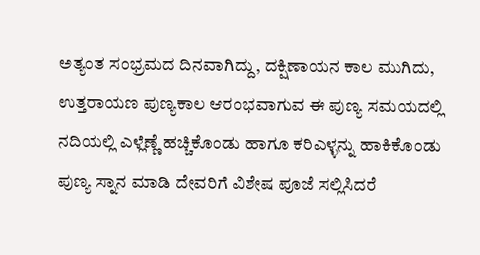ಅತ್ಯಂತ ಸಂಭ್ರಮದ ದಿನವಾಗಿದ್ದು, ದಕ್ಷಿಣಾಯನ ಕಾಲ ಮುಗಿದು, ಉತ್ತರಾಯಣ ಪುಣ್ಯಕಾಲ ಆರಂಭವಾಗುವ ಈ ಪುಣ್ಯ ಸಮಯದಲ್ಲಿ ನದಿಯಲ್ಲಿ ಎಳ್ಲೆಣ್ಣೆ ಹಚ್ಚಿಕೊಂಡು ಹಾಗೂ ಕರಿಎಳ್ಳನ್ನು ಹಾಕಿಕೊಂಡು ಪುಣ್ಯ ಸ್ನಾನ ಮಾಡಿ ದೇವರಿಗೆ ವಿಶೇಷ ಪೂಜೆ ಸಲ್ಲಿಸಿದರೆ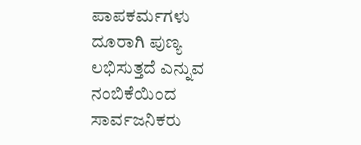ಪಾಪಕರ್ಮಗಳು ದೂರಾಗಿ ಪುಣ್ಯ ಲಭಿಸುತ್ತದೆ ಎನ್ನುವ ನಂಬಿಕೆಯಿಂದ ಸಾರ್ವಜನಿಕರು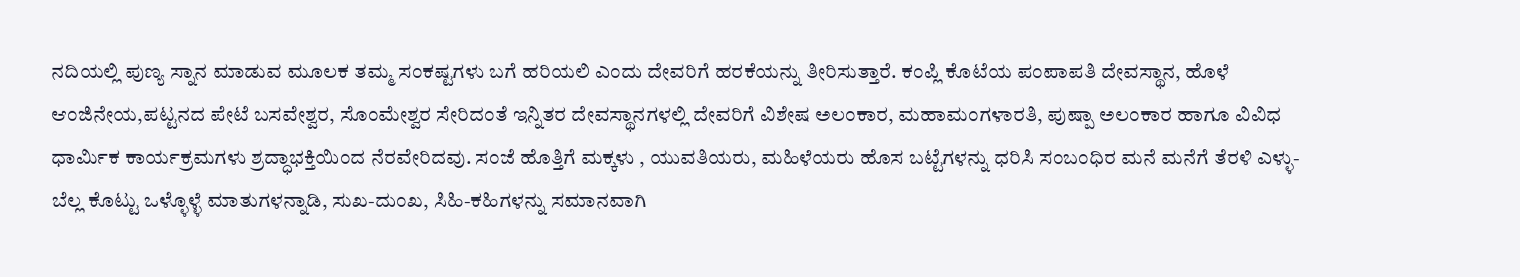ನದಿಯಲ್ಲಿ ಪುಣ್ಯ ಸ್ನಾನ ಮಾಡುವ ಮೂಲಕ ತಮ್ಮ ಸಂಕಷ್ಟಗಳು ಬಗೆ ಹರಿಯಲಿ ಎಂದು ದೇವರಿಗೆ ಹರಕೆಯನ್ನು ತೀರಿಸುತ್ತಾರೆ. ಕಂಪ್ಲಿ ಕೊಟೆಯ ಪಂಪಾಪತಿ ದೇವಸ್ಥಾನ, ಹೊಳೆ ಆಂಜಿನೇಯ,ಪಟ್ಟನದ ಪೇಟೆ ಬಸವೇಶ್ವರ, ಸೊಂಮೇಶ್ವರ ಸೇರಿದಂತೆ ಇನ್ನಿತರ ದೇವಸ್ಥಾನಗಳಲ್ಲಿ ದೇವರಿಗೆ ವಿಶೇಷ ಅಲಂಕಾರ, ಮಹಾಮಂಗಳಾರತಿ, ಪುಷ್ಪಾ ಅಲಂಕಾರ ಹಾಗೂ ವಿವಿಧ ಧಾರ್ಮಿಕ ಕಾರ್ಯಕ್ರಮಗಳು ಶ್ರದ್ಧಾಭಕ್ತಿಯಿಂದ ನೆರವೇರಿದವು. ಸಂಜೆ ಹೊತ್ತಿಗೆ ಮಕ್ಕಳು , ಯುವತಿಯರು, ಮಹಿಳೆಯರು ಹೊಸ ಬಟ್ಟೆಗಳನ್ನು ಧರಿಸಿ ಸಂಬಂಧಿರ ಮನೆ ಮನೆಗೆ ತೆರಳಿ ಎಳ್ಳು-ಬೆಲ್ಲ ಕೊಟ್ಟು ಒಳ್ಳೊಳ್ಳೆ ಮಾತುಗಳನ್ನಾಡಿ, ಸುಖ-ದುಂಖ, ಸಿಹಿ-ಕಹಿಗಳನ್ನು ಸಮಾನವಾಗಿ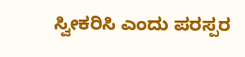ಸ್ವೀಕರಿಸಿ ಎಂದು ಪರಸ್ಪರ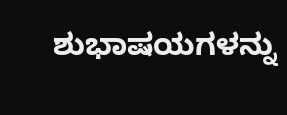ಶುಭಾಷಯಗಳನ್ನು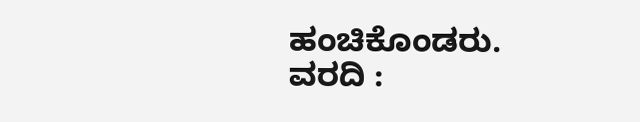ಹಂಚಿಕೊಂಡರು.
ವರದಿ :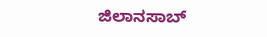ಜಿಲಾನಸಾಬ್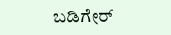ಬಡಿಗೇರ್